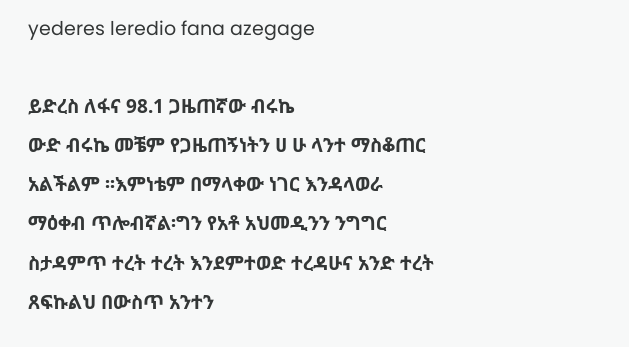yederes leredio fana azegage

ይድረስ ለፋና 98.1 ጋዜጠኛው ብሩኬ
ውድ ብሩኬ መቼም የጋዜጠኝነትን ሀ ሁ ላንተ ማስቆጠር አልችልም ፡፡እምነቴም በማላቀው ነገር እንዳላወራ ማዕቀብ ጥሎብኛል፡ግን የአቶ አህመዲንን ንግግር ስታዳምጥ ተረት ተረት እንደምተወድ ተረዳሁና አንድ ተረት ጸፍኩልህ በውስጥ አንተን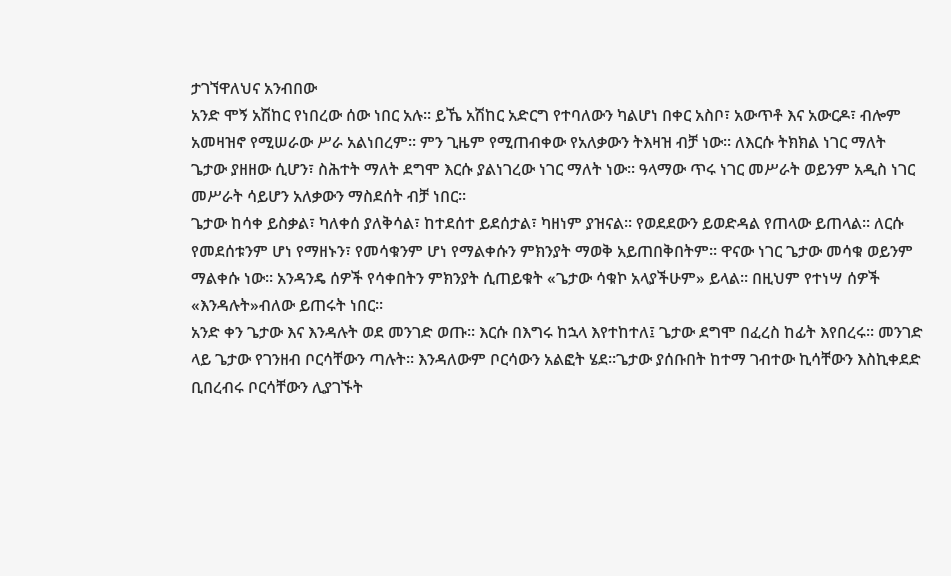ታገኘዋለህና አንብበው
አንድ ሞኝ አሽከር የነበረው ሰው ነበር አሉ፡፡ ይኼ አሽከር አድርግ የተባለውን ካልሆነ በቀር አስቦ፣ አውጥቶ እና አውርዶ፣ ብሎም አመዛዝኖ የሚሠራው ሥራ አልነበረም፡፡ ምን ጊዜም የሚጠብቀው የአለቃውን ትእዛዝ ብቻ ነው፡፡ ለእርሱ ትክክል ነገር ማለት ጌታው ያዘዘው ሲሆን፣ ስሕተት ማለት ደግሞ እርሱ ያልነገረው ነገር ማለት ነው፡፡ ዓላማው ጥሩ ነገር መሥራት ወይንም አዲስ ነገር መሥራት ሳይሆን አለቃውን ማስደሰት ብቻ ነበር፡፡
ጌታው ከሳቀ ይስቃል፣ ካለቀሰ ያለቅሳል፣ ከተደሰተ ይደሰታል፣ ካዘነም ያዝናል፡፡ የወደደውን ይወድዳል የጠላው ይጠላል፡፡ ለርሱ የመደሰቱንም ሆነ የማዘኑን፣ የመሳቁንም ሆነ የማልቀሱን ምክንያት ማወቅ አይጠበቅበትም፡፡ ዋናው ነገር ጌታው መሳቁ ወይንም ማልቀሱ ነው፡፡ አንዳንዴ ሰዎች የሳቀበትን ምክንያት ሲጠይቁት «ጌታው ሳቁኮ አላያችሁም» ይላል፡፡ በዚህም የተነሣ ሰዎች «እንዳሉት»ብለው ይጠሩት ነበር፡፡
አንድ ቀን ጌታው እና እንዳሉት ወደ መንገድ ወጡ፡፡ እርሱ በእግሩ ከኋላ እየተከተለ፤ ጌታው ደግሞ በፈረስ ከፊት እየበረሩ፡፡ መንገድ ላይ ጌታው የገንዘብ ቦርሳቸውን ጣሉት፡፡ እንዳለውም ቦርሳውን አልፎት ሄደ፡፡ጌታው ያሰቡበት ከተማ ገብተው ኪሳቸውን እስኪቀደድ ቢበረብሩ ቦርሳቸውን ሊያገኙት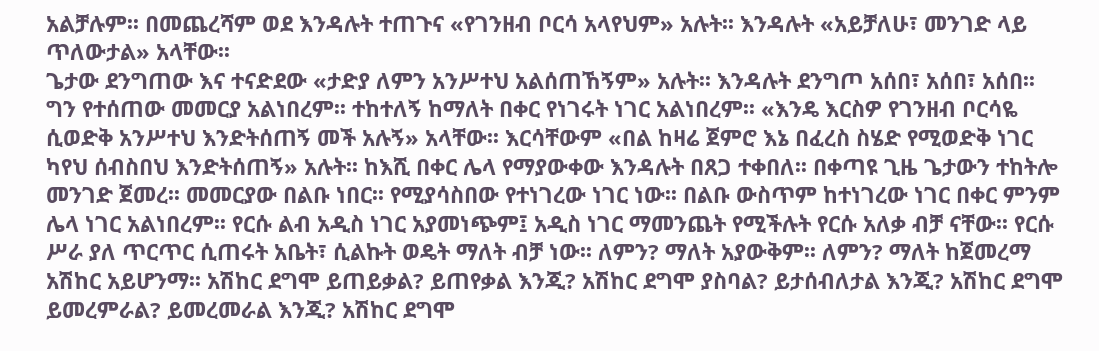አልቻሉም፡፡ በመጨረሻም ወደ እንዳሉት ተጠጉና «የገንዘብ ቦርሳ አላየህም» አሉት፡፡ እንዳሉት «አይቻለሁ፣ መንገድ ላይ ጥለውታል» አላቸው፡፡
ጌታው ደንግጠው እና ተናድደው «ታድያ ለምን አንሥተህ አልሰጠኸኝም» አሉት፡፡ እንዳሉት ደንግጦ አሰበ፣ አሰበ፣ አሰበ፡፡ ግን የተሰጠው መመርያ አልነበረም፡፡ ተከተለኝ ከማለት በቀር የነገሩት ነገር አልነበረም፡፡ «እንዴ እርስዎ የገንዘብ ቦርሳዬ ሲወድቅ አንሥተህ እንድትሰጠኝ መች አሉኝ» አላቸው፡፡ እርሳቸውም «በል ከዛሬ ጀምሮ እኔ በፈረስ ስሄድ የሚወድቅ ነገር ካየህ ሰብስበህ እንድትሰጠኝ» አሉት፡፡ ከእሺ በቀር ሌላ የማያውቀው እንዳሉት በጸጋ ተቀበለ፡፡ በቀጣዩ ጊዜ ጌታውን ተከትሎ መንገድ ጀመረ፡፡ መመርያው በልቡ ነበር፡፡ የሚያሳስበው የተነገረው ነገር ነው፡፡ በልቡ ውስጥም ከተነገረው ነገር በቀር ምንም ሌላ ነገር አልነበረም፡፡ የርሱ ልብ አዲስ ነገር አያመነጭም፤ አዲስ ነገር ማመንጨት የሚችሉት የርሱ አለቃ ብቻ ናቸው፡፡ የርሱ ሥራ ያለ ጥርጥር ሲጠሩት አቤት፣ ሲልኩት ወዴት ማለት ብቻ ነው፡፡ ለምን? ማለት አያውቅም፡፡ ለምን? ማለት ከጀመረማ አሽከር አይሆንማ፡፡ አሽከር ደግሞ ይጠይቃል? ይጠየቃል እንጂ? አሽከር ደግሞ ያስባል? ይታሰብለታል እንጂ? አሽከር ደግሞ ይመረምራል? ይመረመራል እንጂ? አሽከር ደግሞ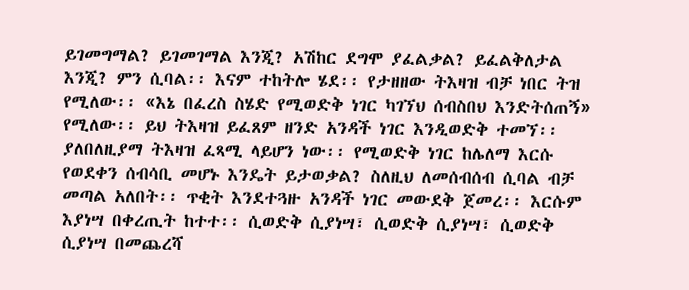ይገመግማል? ይገመገማል እንጂ? አሽከር ደግሞ ያፈልቃል? ይፈልቅለታል እንጂ? ምን ሲባል፡፡ እናም ተከትሎ ሄደ፡፡ የታዘዘው ትእዛዝ ብቻ ነበር ትዝ የሚለው፡፡ «እኔ በፈረስ ስሄድ የሚወድቅ ነገር ካገኘህ ሰብስበህ እንድትሰጠኝ» የሚለው፡፡ ይህ ትእዛዝ ይፈጸም ዘንድ አንዳች ነገር እንዲወድቅ ተመኘ፡፡ ያለበለዚያማ ትእዛዝ ፈጻሚ ላይሆን ነው፡፡ የሚወድቅ ነገር ከሌለማ እርሱ የወደቀን ሰብሳቢ መሆኑ እንዴት ይታወቃል? ስለዚህ ለመሰብሰብ ሲባል ብቻ መጣል አለበት፡፡ ጥቂት እንደተጓዙ አንዳች ነገር መውደቅ ጀመረ፡፡ እርሱም እያነሣ በቀረጢት ከተተ፡፡ ሲወድቅ ሲያነሣ፣ ሲወድቅ ሲያነሣ፣ ሲወድቅ ሲያነሣ በመጨረሻ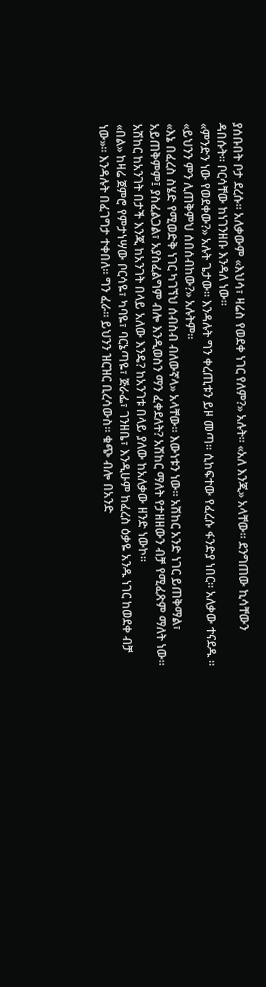ያሰቡበት ቦታ ደረሱ፡፡ አለቃውም «እህሳ፣ ዛሬስ የወደቀ ነገር የለም?» አሉት፡፡ «አለ እንጂ» አላቸው፡፡ ደንግጠው ኪሳቸውን ዳበሱት፡፡ ቦርሳቸው ከነገንዘቡ እንዳለ ነው፡፡
«ምንድን ነው የወደቀው?» አሉት ጌታው፡፡ እንዳሉት ግን ቀረጢቱን ይዞ መጣ፡፡ ሲከፍተው የፈረሱ ፋንድያ ነበር፡፡ አለቃው ተናደዱ ፡፡
«ይህንን ምን ሊጠቅምህ ሰበሰብከው?» አሉትም፡፡
«እኔ በፈረስ ስሄድ የሚወድቅ ነገር ካገኘህ ሰብስብ ብለውኛላ» አላቸው፡፡ እውነቱን ነው፡፡ አሽከር አንድ ነገር ይጠቅማል፣ አይጠቅምም፤ ያስፈልጋል፣ አያስፈልግም ብሎ እንዲወስን ማን ፈቀደለት? አሽከር ማለት የታዘዘውን ብቻ የሚፈጽም ማለት ነው፡፡ አሽከር ከአንገት በታች እንጂ ከአንገት በላይ አለው እንዴ? ከአንገቱ በላይ ያለው ከአለቃው ዘንድ ነውኮ፡፡
«በል» ከዛሬ ጀምሮ የምታነሣው ቦርሳዬ፣ ካባዬ፣ ባርኔጣዬ፣ ጅራፌ፣ ገንዘቤ፣ እንዲሁም ከፈረስ ዕቃዬ አንዱ ነገር ከወደቀ ብቻ ነው»፡፡ እንዳሉት በፈገግታ ተቀበለ፡፡ ግን ፈራ፡፡ ይህንን ዝርዝር ቢረሳውስ፡፡ ቁጭ ብሎ በአንድ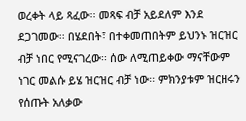ወረቀት ላይ ጻፈው፡፡ መጻፍ ብቻ አይደለም እንደ ደጋገመው፡፡ በሄደበት፣ በተቀመጠበትም ይህንኑ ዝርዝር ብቻ ነበር የሚናገረው፡፡ ሰው ለሚጠይቀው ማናቸውም ነገር መልሱ ይሄ ዝርዝር ብቻ ነው፡፡ ምክንያቱም ዝርዘሩን የሰጡት አለቃው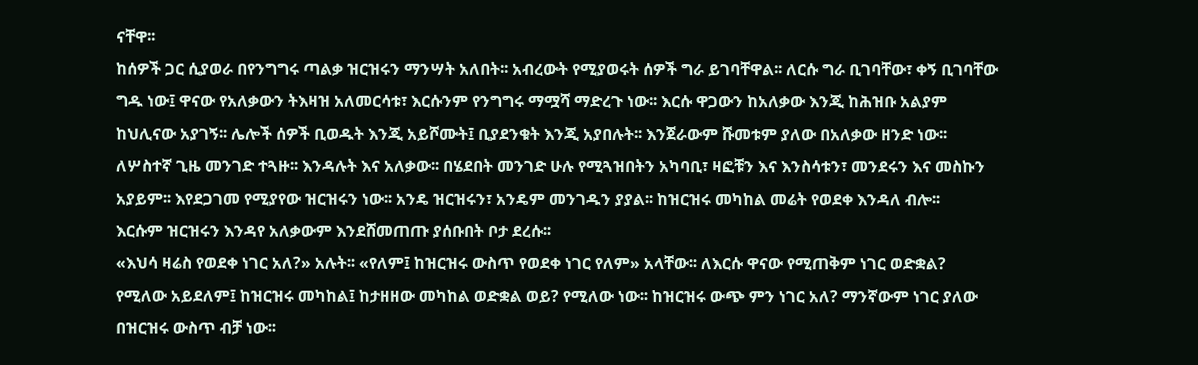ናቸዋ፡፡
ከሰዎች ጋር ሲያወራ በየንግግሩ ጣልቃ ዝርዝሩን ማንሣት አለበት፡፡ አብረውት የሚያወሩት ሰዎች ግራ ይገባቸዋል፡፡ ለርሱ ግራ ቢገባቸው፣ ቀኝ ቢገባቸው ግዱ ነው፤ ዋናው የአለቃውን ትእዛዝ አለመርሳቱ፣ እርሱንም የንግግሩ ማሟሻ ማድረጉ ነው፡፡ እርሱ ዋጋውን ከአለቃው እንጂ ከሕዝቡ አልያም ከህሊናው አያገኝ፡፡ ሌሎች ሰዎች ቢወዱት እንጂ አይሾሙት፤ ቢያደንቁት እንጂ አያበሉት፡፡ እንጀራውም ሹመቱም ያለው በአለቃው ዘንድ ነው፡፡
ለሦስተኛ ጊዜ መንገድ ተጓዙ፡፡ እንዳሉት እና አለቃው፡፡ በሄደበት መንገድ ሁሉ የሚጓዝበትን አካባቢ፣ ዛፎቹን እና እንስሳቱን፣ መንደሩን እና መስኩን አያይም፡፡ እየደጋገመ የሚያየው ዝርዝሩን ነው፡፡ አንዴ ዝርዝሩን፣ አንዴም መንገዱን ያያል፡፡ ከዝርዝሩ መካከል መሬት የወደቀ እንዳለ ብሎ፡፡
እርሱም ዝርዝሩን እንዳየ አለቃውም እንደሸመጠጡ ያሰቡበት ቦታ ደረሱ፡፡
«እህሳ ዛሬስ የወደቀ ነገር አለ?» አሉት፡፡ «የለም፤ ከዝርዝሩ ውስጥ የወደቀ ነገር የለም» አላቸው፡፡ ለእርሱ ዋናው የሚጠቅም ነገር ወድቋል? የሚለው አይደለም፤ ከዝርዝሩ መካከል፤ ከታዘዘው መካከል ወድቋል ወይ? የሚለው ነው፡፡ ከዝርዝሩ ውጭ ምን ነገር አለ? ማንኛውም ነገር ያለው በዝርዝሩ ውስጥ ብቻ ነው፡፡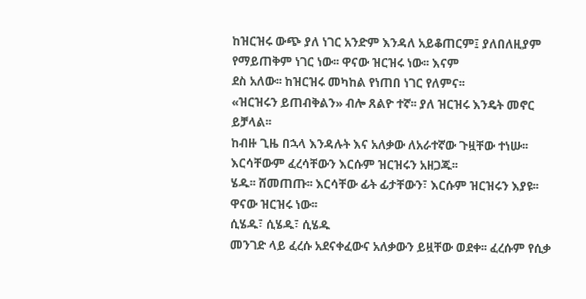ከዝርዝሩ ውጭ ያለ ነገር አንድም እንዳለ አይቆጠርም፤ ያለበለዚያም የማይጠቅም ነገር ነው፡፡ ዋናው ዝርዝሩ ነው፡፡ እናም
ደስ አለው፡፡ ከዝርዝሩ መካከል የነጠበ ነገር የለምና፡፡
«ዝርዝሩን ይጠብቅልን» ብሎ ጸልዮ ተኛ፡፡ ያለ ዝርዝሩ እንዴት መኖር ይቻላል፡፡
ከብዙ ጊዜ በኋላ እንዳሉት እና አለቃው ለአራተኛው ጉዟቸው ተነሡ፡፡ እርሳቸውም ፈረሳቸውን እርሱም ዝርዝሩን አዘጋጁ፡፡
ሄዱ፡፡ ሸመጠጡ፡፡ እርሳቸው ፊት ፊታቸውን፣ እርሱም ዝርዝሩን እያዩ፡፡ ዋናው ዝርዝሩ ነው፡፡
ሲሄዱ፣ ሲሄዱ፣ ሲሄዱ
መንገድ ላይ ፈረሱ አደናቀፈውና አለቃውን ይዟቸው ወደቀ፡፡ ፈረሱም የሲቃ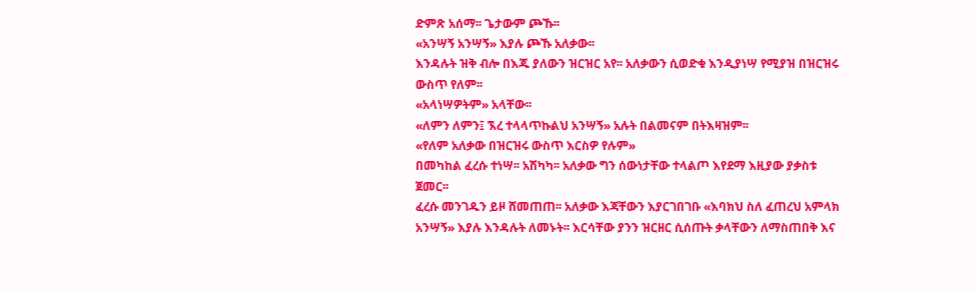ድምጽ አሰማ፡፡ ጌታውም ጮኹ፡፡
«አንሣኝ አንሣኝ» እያሉ ጮኹ አለቃው፡፡
እንዳሉት ዝቅ ብሎ በእጁ ያለውን ዝርዝር አየ፡፡ አለቃውን ሲወድቁ እንዲያነሣ የሚያዝ በዝርዝሩ ውስጥ የለም፡፡
«አላነሣዎትም» አላቸው፡፡
«ለምን ለምን፤ ኧረ ተላላጥኩልህ አንሣኝ» አሉት በልመናም በትእዛዝም፡፡
«የለም አለቃው በዝርዝሩ ውስጥ እርስዎ የሉም»
በመካከል ፈረሱ ተነሣ፡፡ አሽካካ፡፡ አለቃው ግን ሰውነታቸው ተላልጦ እየደማ እዚያው ያቃስቱ ጀመር፡፡
ፈረሱ መንገዱን ይዞ ሸመጠጠ፡፡ አለቃው እጃቸውን እያርገበገቡ «እባክህ ስለ ፈጠረህ አምላክ አንሣኝ» እያሉ እንዳሉት ለመኑት፡፡ እርሳቸው ያንን ዝርዘር ሲሰጡት ቃላቸውን ለማስጠበቅ እና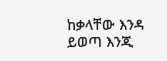ከቃላቸው እንዳ ይወጣ እንጂ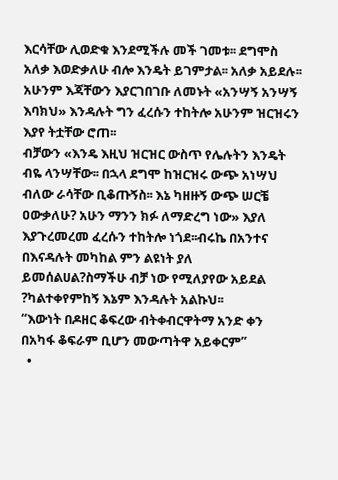እርሳቸው ሊወድቁ እንደሚችሉ መች ገመቱ፡፡ ደግሞስ አለቃ እወድቃለሁ ብሎ እንዴት ይገምታል፡፡ አለቃ አይደሉ፡፡
አሁንም እጃቸውን እያርገበገቡ ለመኑት «አንሣኝ አንሣኝ እባክህ» እንዳሉት ግን ፈረሱን ተከትሎ አሁንም ዝርዝሩን እያየ ትቷቸው ሮጠ፡፡
ብቻውን «እንዴ እዚህ ዝርዝር ውስጥ የሌሉትን እንዴት ብዬ ላንሣቸው፡፡ በኋላ ደግሞ ከዝርዝሩ ውጭ አነሣህ ብለው ራሳቸው ቢቆጡኝስ፡፡ እኔ ካዘዙኝ ውጭ ሠርቼ ዐውቃለሁ? አሁን ማንን ክፉ ለማድረግ ነው» እያለ እያጉረመረመ ፈረሱን ተከትሎ ነጎደ፡፡ብሩኬ በአንተና በእናዳሉት መካከል ምን ልዩነት ያለ ይመሰልሀል?ስማችሁ ብቻ ነው የሚለያየው አይደል ?ካልተቀየምከኝ እኔም እንዳሉት አልኩህ፡፡
“እውነት በዶዘር ቆፍረው ብትቀብርዋትማ አንድ ቀን በአካፋ ቆፍራም ቢሆን መውጣትዋ አይቀርም”
  •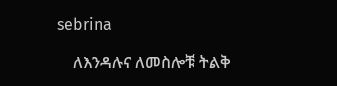sebrina

    ለእንዳሉና ለመስሎቹ ትልቅ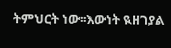ትምህርት ነው፡፡እውነት ዪዘገያል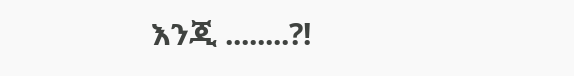እንጂ ........?!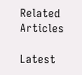Related Articles

Latest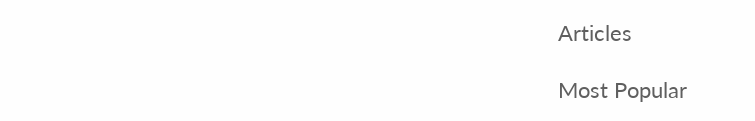Articles

Most Popular